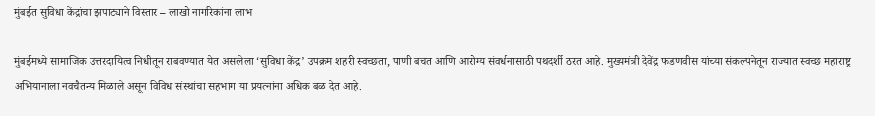मुंबईत सुविधा केंद्रांचा झपाट्याने विस्तार – लाखो नागरिकांना लाभ

मुंबईमध्ये सामाजिक उत्तरदायित्व निधीतून राबवण्यात येत असलेला ‘सुविधा केंद्र’ उपक्रम शहरी स्वच्छता, पाणी बचत आणि आरोग्य संवर्धनासाठी पथदर्शी ठरत आहे. मुख्यमंत्री देवेंद्र फडणवीस यांच्या संकल्पनेतून राज्यात स्वच्छ महाराष्ट्र अभियानाला नवचैतन्य मिळाले असून विविध संस्थांचा सहभाग या प्रयत्नांना अधिक बळ देत आहे.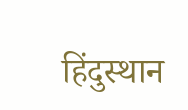हिंदुस्थान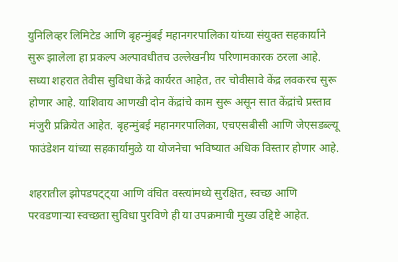युनिलिव्हर लिमिटेड आणि बृहन्मुंबई महानगरपालिका यांच्या संयुक्त सहकार्याने सुरू झालेला हा प्रकल्प अल्पावधीतच उल्लेखनीय परिणामकारक ठरला आहे. सध्या शहरात तेवीस सुविधा केंद्रे कार्यरत आहेत, तर चोवीसावे केंद्र लवकरच सुरू होणार आहे. याशिवाय आणखी दोन केंद्रांचे काम सुरू असून सात केंद्रांचे प्रस्ताव मंजुरी प्रक्रियेत आहेत. बृहन्मुंबई महानगरपालिका, एचएसबीसी आणि जेएसडब्ल्यू फाउंडेशन यांच्या सहकार्यामुळे या योजनेचा भविष्यात अधिक विस्तार होणार आहे.

शहरातील झोपडपट्ट्या आणि वंचित वस्त्यांमध्ये सुरक्षित, स्वच्छ आणि परवडणाऱ्या स्वच्छता सुविधा पुरविणे ही या उपक्रमाची मुख्य उद्दिष्टे आहेत.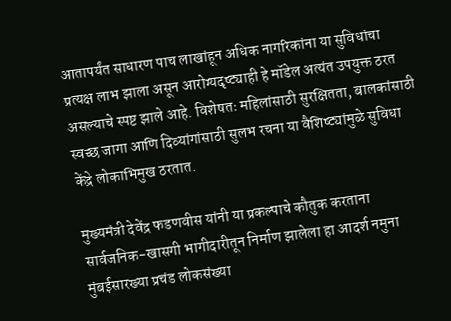आतापर्यंत साधारण पाच लाखांहून अधिक नागरिकांना या सुविधांचा प्रत्यक्ष लाभ झाला असून आरोग्यदृष्ट्याही हे मॉडेल अत्यंत उपयुक्त ठरत असल्याचे स्पष्ट झाले आहे. विशेषतः महिलांसाठी सुरक्षितता, बालकांसाठी स्वच्छ जागा आणि दिव्यांगांसाठी सुलभ रचना या वैशिष्ट्यांमुळे सुविधा केंद्रे लोकाभिमुख ठरतात.

मुख्यमंत्री देवेंद्र फडणवीस यांनी या प्रकल्पाचे कौतुक करताना सार्वजनिक-खासगी भागीदारीतून निर्माण झालेला हा आदर्श नमुना मुंबईसारख्या प्रचंड लोकसंख्या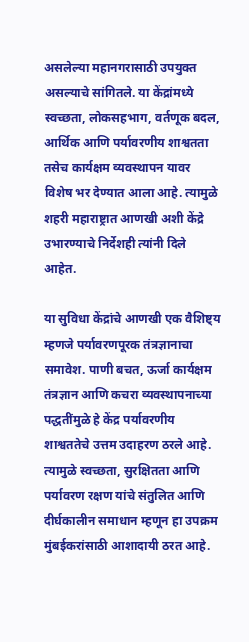असलेल्या महानगरासाठी उपयुक्त असल्याचे सांगितले. या केंद्रांमध्ये स्वच्छता, लोकसहभाग, वर्तणूक बदल, आर्थिक आणि पर्यावरणीय शाश्वतता तसेच कार्यक्षम व्यवस्थापन यावर विशेष भर देण्यात आला आहे. त्यामुळे शहरी महाराष्ट्रात आणखी अशी केंद्रे उभारण्याचे निर्देशही त्यांनी दिले आहेत.

या सुविधा केंद्रांचे आणखी एक वैशिष्ट्य म्हणजे पर्यावरणपूरक तंत्रज्ञानाचा समावेश. पाणी बचत, ऊर्जा कार्यक्षम तंत्रज्ञान आणि कचरा व्यवस्थापनाच्या पद्धतींमुळे हे केंद्र पर्यावरणीय शाश्वततेचे उत्तम उदाहरण ठरले आहे. त्यामुळे स्वच्छता, सुरक्षितता आणि पर्यावरण रक्षण यांचे संतुलित आणि दीर्घकालीन समाधान म्हणून हा उपक्रम मुंबईकरांसाठी आशादायी ठरत आहे.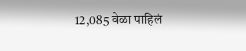12,085 वेळा पाहिलं